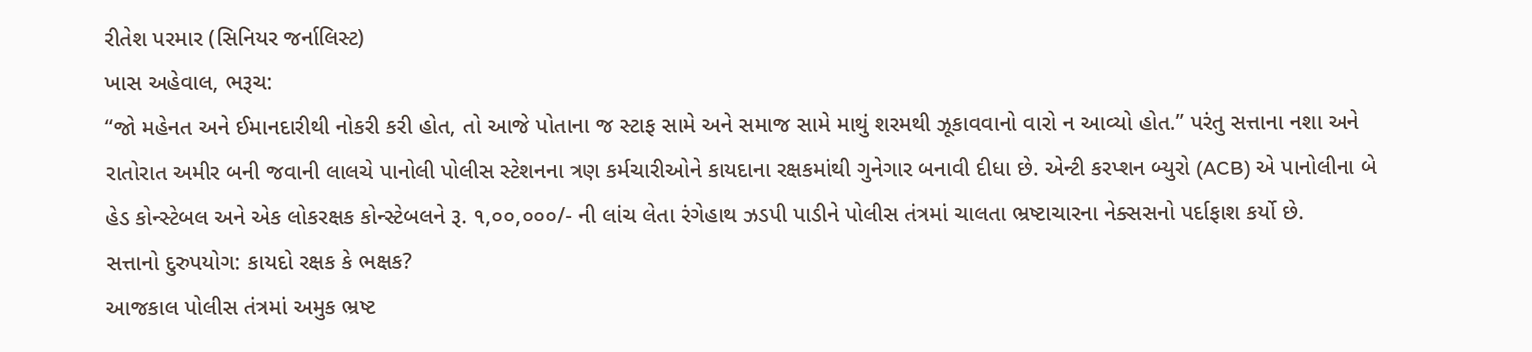રીતેશ પરમાર (સિનિયર જર્નાલિસ્ટ)
ખાસ અહેવાલ, ભરૂચ:
“જો મહેનત અને ઈમાનદારીથી નોકરી કરી હોત, તો આજે પોતાના જ સ્ટાફ સામે અને સમાજ સામે માથું શરમથી ઝૂકાવવાનો વારો ન આવ્યો હોત.” પરંતુ સત્તાના નશા અને રાતોરાત અમીર બની જવાની લાલચે પાનોલી પોલીસ સ્ટેશનના ત્રણ કર્મચારીઓને કાયદાના રક્ષકમાંથી ગુનેગાર બનાવી દીધા છે. એન્ટી કરપ્શન બ્યુરો (ACB) એ પાનોલીના બે હેડ કોન્સ્ટેબલ અને એક લોકરક્ષક કોન્સ્ટેબલને રૂ. ૧,૦૦,૦૦૦/- ની લાંચ લેતા રંગેહાથ ઝડપી પાડીને પોલીસ તંત્રમાં ચાલતા ભ્રષ્ટાચારના નેક્સસનો પર્દાફાશ કર્યો છે.
સત્તાનો દુરુપયોગ: કાયદો રક્ષક કે ભક્ષક?
આજકાલ પોલીસ તંત્રમાં અમુક ભ્રષ્ટ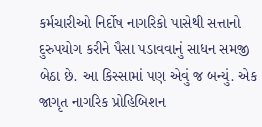કર્મચારીઓ નિર્દોષ નાગરિકો પાસેથી સત્તાનો દુરુપયોગ કરીને પૈસા પડાવવાનું સાધન સમજી બેઠા છે. આ કિસ્સામાં પણ એવું જ બન્યું. એક જાગૃત નાગરિક પ્રોહિબિશન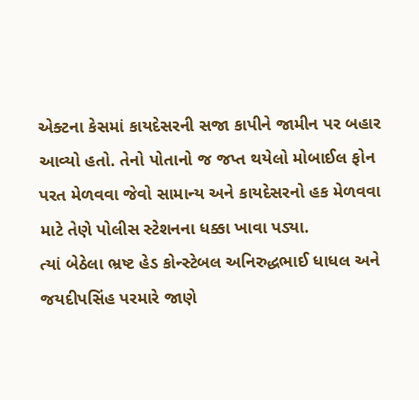એક્ટના કેસમાં કાયદેસરની સજા કાપીને જામીન પર બહાર આવ્યો હતો. તેનો પોતાનો જ જપ્ત થયેલો મોબાઈલ ફોન પરત મેળવવા જેવો સામાન્ય અને કાયદેસરનો હક મેળવવા માટે તેણે પોલીસ સ્ટેશનના ધક્કા ખાવા પડ્યા.
ત્યાં બેઠેલા ભ્રષ્ટ હેડ કોન્સ્ટેબલ અનિરુદ્ધભાઈ ધાધલ અને જયદીપસિંહ પરમારે જાણે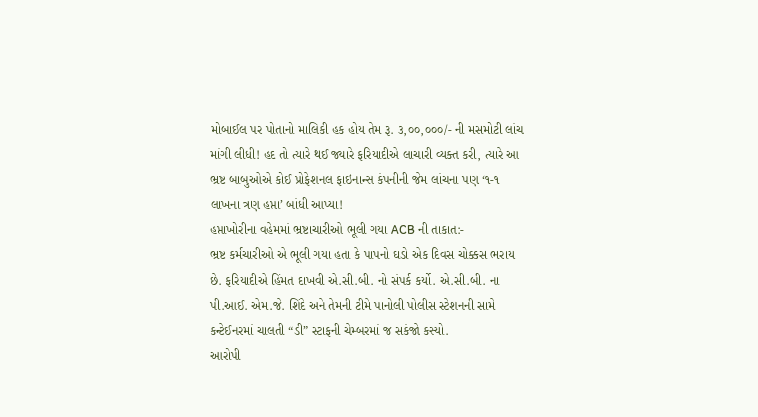મોબાઈલ પર પોતાનો માલિકી હક હોય તેમ રૂ. ૩,૦૦,૦૦૦/- ની મસમોટી લાંચ માંગી લીધી! હદ તો ત્યારે થઈ જ્યારે ફરિયાદીએ લાચારી વ્યક્ત કરી, ત્યારે આ ભ્રષ્ટ બાબુઓએ કોઈ પ્રોફેશનલ ફાઇનાન્સ કંપનીની જેમ લાંચના પણ ‘૧-૧ લાખના ત્રણ હપ્તા’ બાંધી આપ્યા!
હપ્તાખોરીના વહેમમાં ભ્રષ્ટાચારીઓ ભૂલી ગયા ACB ની તાકાત:-
ભ્રષ્ટ કર્મચારીઓ એ ભૂલી ગયા હતા કે પાપનો ઘડો એક દિવસ ચોક્કસ ભરાય છે. ફરિયાદીએ હિંમત દાખવી એ.સી.બી. નો સંપર્ક કર્યો. એ.સી.બી. ના પી.આઈ. એમ.જે. શિંદે અને તેમની ટીમે પાનોલી પોલીસ સ્ટેશનની સામે કન્ટેઈનરમાં ચાલતી “ડી” સ્ટાફની ચેમ્બરમાં જ સકંજો કસ્યો.
આરોપી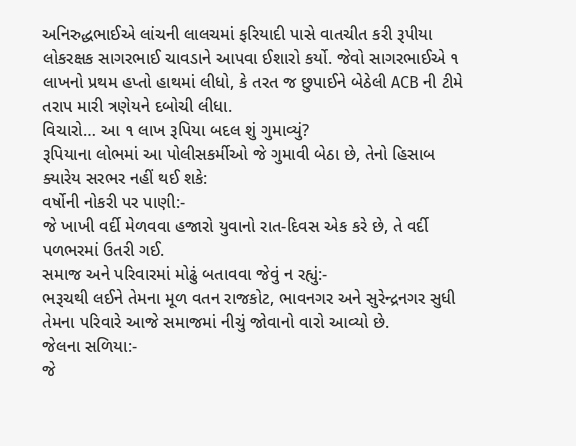અનિરુદ્ધભાઈએ લાંચની લાલચમાં ફરિયાદી પાસે વાતચીત કરી રૂપીયા લોકરક્ષક સાગરભાઈ ચાવડાને આપવા ઈશારો કર્યો. જેવો સાગરભાઈએ ૧ લાખનો પ્રથમ હપ્તો હાથમાં લીધો, કે તરત જ છુપાઈને બેઠેલી ACB ની ટીમે તરાપ મારી ત્રણેયને દબોચી લીધા.
વિચારો… આ ૧ લાખ રૂપિયા બદલ શું ગુમાવ્યું?
રૂપિયાના લોભમાં આ પોલીસકર્મીઓ જે ગુમાવી બેઠા છે, તેનો હિસાબ ક્યારેય સરભર નહીં થઈ શકે:
વર્ષોની નોકરી પર પાણી:-
જે ખાખી વર્દી મેળવવા હજારો યુવાનો રાત-દિવસ એક કરે છે, તે વર્દી પળભરમાં ઉતરી ગઈ.
સમાજ અને પરિવારમાં મોઢું બતાવવા જેવું ન રહ્યું:-
ભરૂચથી લઈને તેમના મૂળ વતન રાજકોટ, ભાવનગર અને સુરેન્દ્રનગર સુધી તેમના પરિવારે આજે સમાજમાં નીચું જોવાનો વારો આવ્યો છે.
જેલના સળિયા:-
જે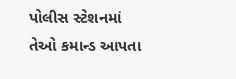પોલીસ સ્ટેશનમાં તેઓ કમાન્ડ આપતા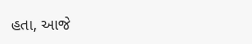હતા, આજે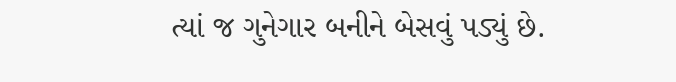ત્યાં જ ગુનેગાર બનીને બેસવું પડ્યું છે.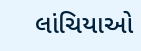લાંચિયાઓ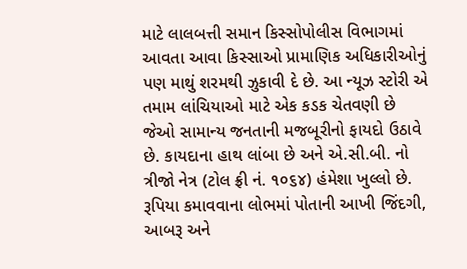માટે લાલબત્તી સમાન કિસ્સોપોલીસ વિભાગમાં આવતા આવા કિસ્સાઓ પ્રામાણિક અધિકારીઓનું પણ માથું શરમથી ઝુકાવી દે છે. આ ન્યૂઝ સ્ટોરી એ તમામ લાંચિયાઓ માટે એક કડક ચેતવણી છે જેઓ સામાન્ય જનતાની મજબૂરીનો ફાયદો ઉઠાવે છે. કાયદાના હાથ લાંબા છે અને એ.સી.બી. નો ત્રીજો નેત્ર (ટોલ ફ્રી નં. ૧૦૬૪) હંમેશા ખુલ્લો છે. રૂપિયા કમાવવાના લોભમાં પોતાની આખી જિંદગી, આબરૂ અને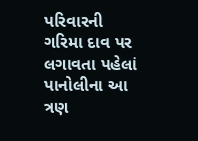પરિવારની ગરિમા દાવ પર લગાવતા પહેલાં પાનોલીના આ ત્રણ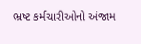ભ્રષ્ટ કર્મચારીઓનો અંજામ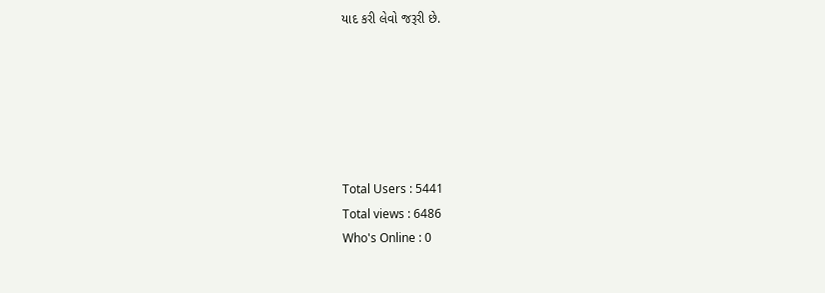યાદ કરી લેવો જરૂરી છે.






Total Users : 5441
Total views : 6486
Who's Online : 0